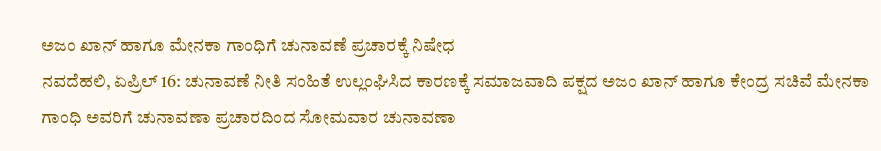ಅಜಂ ಖಾನ್ ಹಾಗೂ ಮೇನಕಾ ಗಾಂಧಿಗೆ ಚುನಾವಣೆ ಪ್ರಚಾರಕ್ಕೆ ನಿಷೇಧ
ನವದೆಹಲಿ, ಏಪ್ರಿಲ್ 16: ಚುನಾವಣೆ ನೀತಿ ಸಂಹಿತೆ ಉಲ್ಲಂಘಿಸಿದ ಕಾರಣಕ್ಕೆ ಸಮಾಜವಾದಿ ಪಕ್ಷದ ಅಜಂ ಖಾನ್ ಹಾಗೂ ಕೇಂದ್ರ ಸಚಿವೆ ಮೇನಕಾ ಗಾಂಧಿ ಅವರಿಗೆ ಚುನಾವಣಾ ಪ್ರಚಾರದಿಂದ ಸೋಮವಾರ ಚುನಾವಣಾ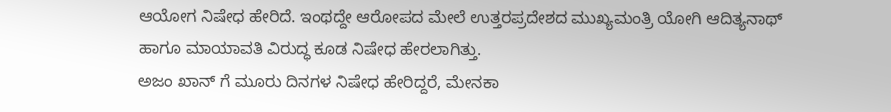ಆಯೋಗ ನಿಷೇಧ ಹೇರಿದೆ. ಇಂಥದ್ದೇ ಆರೋಪದ ಮೇಲೆ ಉತ್ತರಪ್ರದೇಶದ ಮುಖ್ಯಮಂತ್ರಿ ಯೋಗಿ ಆದಿತ್ಯನಾಥ್ ಹಾಗೂ ಮಾಯಾವತಿ ವಿರುದ್ಧ ಕೂಡ ನಿಷೇಧ ಹೇರಲಾಗಿತ್ತು.
ಅಜಂ ಖಾನ್ ಗೆ ಮೂರು ದಿನಗಳ ನಿಷೇಧ ಹೇರಿದ್ದರೆ, ಮೇನಕಾ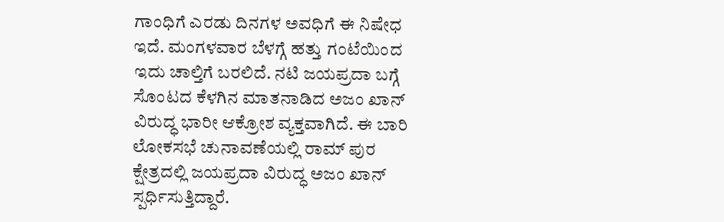ಗಾಂಧಿಗೆ ಎರಡು ದಿನಗಳ ಅವಧಿಗೆ ಈ ನಿಷೇಧ ಇದೆ. ಮಂಗಳವಾರ ಬೆಳಗ್ಗೆ ಹತ್ತು ಗಂಟೆಯಿಂದ ಇದು ಚಾಲ್ತಿಗೆ ಬರಲಿದೆ. ನಟಿ ಜಯಪ್ರದಾ ಬಗ್ಗೆ ಸೊಂಟದ ಕೆಳಗಿನ ಮಾತನಾಡಿದ ಅಜಂ ಖಾನ್ ವಿರುದ್ಧ ಭಾರೀ ಆಕ್ರೋಶ ವ್ಯಕ್ತವಾಗಿದೆ. ಈ ಬಾರಿ ಲೋಕಸಭೆ ಚುನಾವಣೆಯಲ್ಲಿ ರಾಮ್ ಪುರ ಕ್ಷೇತ್ರದಲ್ಲಿ ಜಯಪ್ರದಾ ವಿರುದ್ಧ ಅಜಂ ಖಾನ್ ಸ್ಪರ್ಧಿಸುತ್ತಿದ್ದಾರೆ.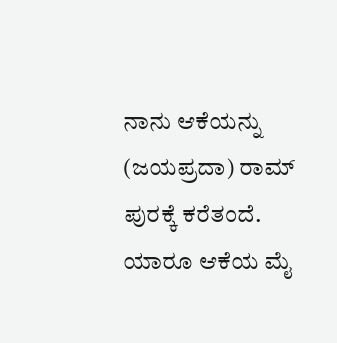ನಾನು ಆಕೆಯನ್ನು (ಜಯಪ್ರದಾ) ರಾಮ್ ಪುರಕ್ಕೆ ಕರೆತಂದೆ. ಯಾರೂ ಆಕೆಯ ಮೈ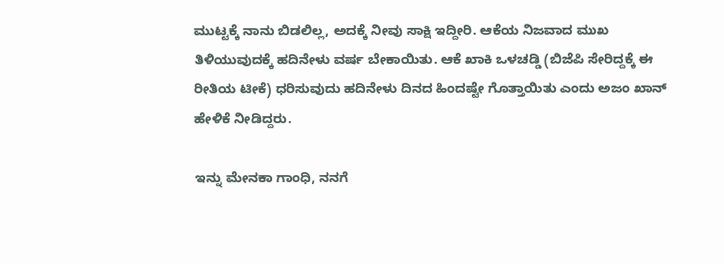ಮುಟ್ಟಕ್ಕೆ ನಾನು ಬಿಡಲಿಲ್ಲ, ಅದಕ್ಕೆ ನೀವು ಸಾಕ್ಷಿ ಇದ್ದೀರಿ. ಆಕೆಯ ನಿಜವಾದ ಮುಖ ತಿಳಿಯುವುದಕ್ಕೆ ಹದಿನೇಳು ವರ್ಷ ಬೇಕಾಯಿತು. ಆಕೆ ಖಾಕಿ ಒಳಚಡ್ಡಿ (ಬಿಜೆಪಿ ಸೇರಿದ್ದಕ್ಕೆ ಈ ರೀತಿಯ ಟೀಕೆ) ಧರಿಸುವುದು ಹದಿನೇಳು ದಿನದ ಹಿಂದಷ್ಟೇ ಗೊತ್ತಾಯಿತು ಎಂದು ಅಜಂ ಖಾನ್ ಹೇಳಿಕೆ ನೀಡಿದ್ದರು.

ಇನ್ನು ಮೇನಕಾ ಗಾಂಧಿ, ನನಗೆ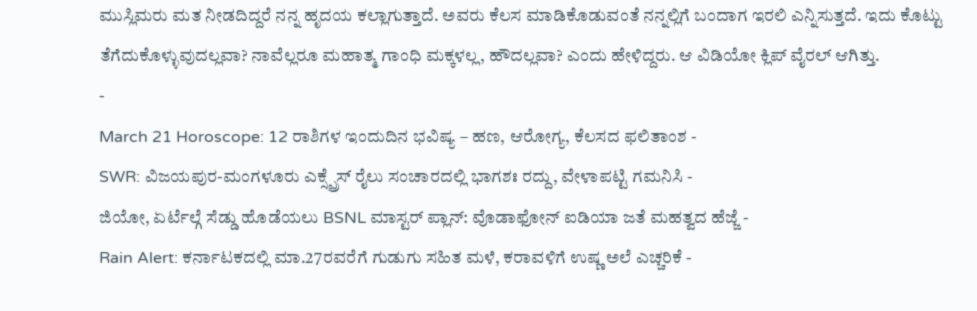ಮುಸ್ಲಿಮರು ಮತ ನೀಡದಿದ್ದರೆ ನನ್ನ ಹೃದಯ ಕಲ್ಲಾಗುತ್ತಾದೆ. ಅವರು ಕೆಲಸ ಮಾಡಿಕೊಡುವಂತೆ ನನ್ನಲ್ಲಿಗೆ ಬಂದಾಗ ಇರಲಿ ಎನ್ನಿಸುತ್ತದೆ. ಇದು ಕೊಟ್ಟು ತೆಗೆದುಕೊಳ್ಳುವುದಲ್ಲವಾ? ನಾವೆಲ್ಲರೂ ಮಹಾತ್ಮ ಗಾಂಧಿ ಮಕ್ಕಳಲ್ಲ, ಹೌದಲ್ಲವಾ? ಎಂದು ಹೇಳಿದ್ದರು. ಆ ವಿಡಿಯೋ ಕ್ಲಿಪ್ ವೈರಲ್ ಆಗಿತ್ತು.
-
March 21 Horoscope: 12 ರಾಶಿಗಳ ಇಂದುದಿನ ಭವಿಷ್ಯ – ಹಣ, ಆರೋಗ್ಯ, ಕೆಲಸದ ಫಲಿತಾಂಶ -
SWR: ವಿಜಯಪುರ-ಮಂಗಳೂರು ಎಕ್ಸ್ಪ್ರೆಸ್ ರೈಲು ಸಂಚಾರದಲ್ಲಿ ಭಾಗಶಃ ರದ್ದು, ವೇಳಾಪಟ್ಟಿ ಗಮನಿಸಿ -
ಜಿಯೋ, ಏರ್ಟೆಲ್ಗೆ ಸೆಡ್ಡು ಹೊಡೆಯಲು BSNL ಮಾಸ್ಟರ್ ಪ್ಲಾನ್: ವೊಡಾಫೋನ್ ಐಡಿಯಾ ಜತೆ ಮಹತ್ವದ ಹೆಜ್ಜೆ -
Rain Alert: ಕರ್ನಾಟಕದಲ್ಲಿ ಮಾ.27ರವರೆಗೆ ಗುಡುಗು ಸಹಿತ ಮಳೆ, ಕರಾವಳಿಗೆ ಉಷ್ಣ ಅಲೆ ಎಚ್ಚರಿಕೆ -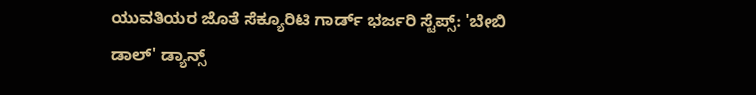ಯುವತಿಯರ ಜೊತೆ ಸೆಕ್ಯೂರಿಟಿ ಗಾರ್ಡ್ ಭರ್ಜರಿ ಸ್ಟೆಪ್ಸ್: 'ಬೇಬಿ ಡಾಲ್' ಡ್ಯಾನ್ಸ್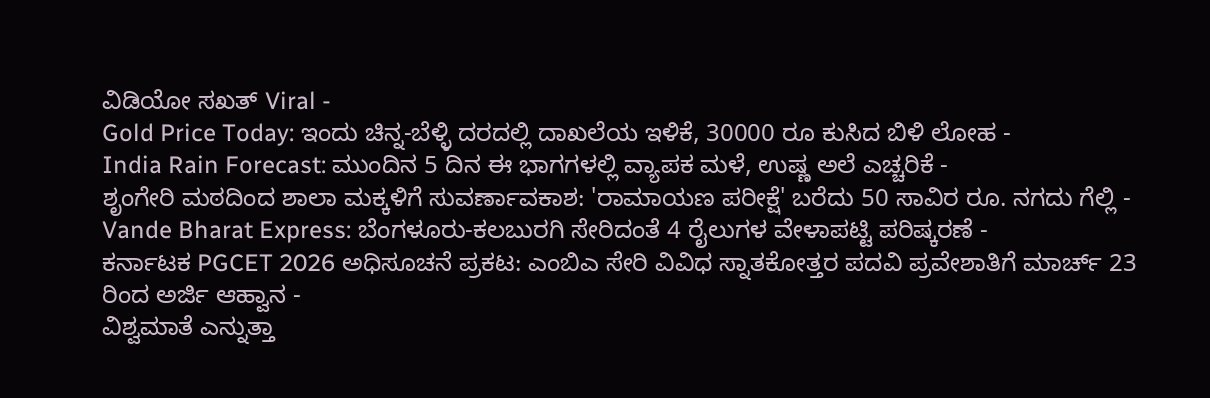ವಿಡಿಯೋ ಸಖತ್ Viral -
Gold Price Today: ಇಂದು ಚಿನ್ನ-ಬೆಳ್ಳಿ ದರದಲ್ಲಿ ದಾಖಲೆಯ ಇಳಿಕೆ, 30000 ರೂ ಕುಸಿದ ಬಿಳಿ ಲೋಹ -
India Rain Forecast: ಮುಂದಿನ 5 ದಿನ ಈ ಭಾಗಗಳಲ್ಲಿ ವ್ಯಾಪಕ ಮಳೆ, ಉಷ್ಣ ಅಲೆ ಎಚ್ಚರಿಕೆ -
ಶೃಂಗೇರಿ ಮಠದಿಂದ ಶಾಲಾ ಮಕ್ಕಳಿಗೆ ಸುವರ್ಣಾವಕಾಶ: 'ರಾಮಾಯಣ ಪರೀಕ್ಷೆ' ಬರೆದು 50 ಸಾವಿರ ರೂ. ನಗದು ಗೆಲ್ಲಿ -
Vande Bharat Express: ಬೆಂಗಳೂರು-ಕಲಬುರಗಿ ಸೇರಿದಂತೆ 4 ರೈಲುಗಳ ವೇಳಾಪಟ್ಟಿ ಪರಿಷ್ಕರಣೆ -
ಕರ್ನಾಟಕ PGCET 2026 ಅಧಿಸೂಚನೆ ಪ್ರಕಟ: ಎಂಬಿಎ ಸೇರಿ ವಿವಿಧ ಸ್ನಾತಕೋತ್ತರ ಪದವಿ ಪ್ರವೇಶಾತಿಗೆ ಮಾರ್ಚ್ 23 ರಿಂದ ಅರ್ಜಿ ಆಹ್ವಾನ -
ವಿಶ್ವಮಾತೆ ಎನ್ನುತ್ತಾ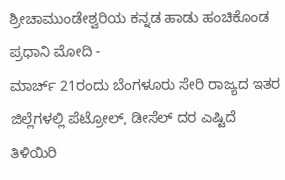ಶ್ರೀಚಾಮುಂಡೇಶ್ವರಿಯ ಕನ್ನಡ ಹಾಡು ಹಂಚಿಕೊಂಡ ಪ್ರಧಾನಿ ಮೋದಿ -
ಮಾರ್ಚ್ 21ರಂದು ಬೆಂಗಳೂರು ಸೇರಿ ರಾಜ್ಯದ ಇತರ ಜಿಲ್ಲೆಗಳಲ್ಲಿ ಪೆಟ್ರೋಲ್, ಡೀಸೆಲ್ ದರ ಎಷ್ಟಿದೆ ತಿಳಿಯಿರಿ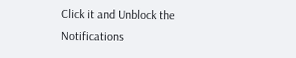Click it and Unblock the Notifications